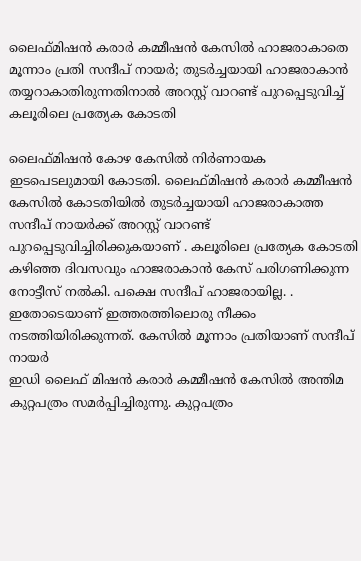ലൈഫ്മിഷൻ കരാർ കമ്മീഷൻ കേസിൽ ഹാജരാകാതെ മൂന്നാം പ്രതി സന്ദീപ് നായർ; തുടർച്ചയായി ഹാജരാകാൻ തയ്യറാകാതിരുന്നതിനാൽ അറസ്റ്റ് വാറണ്ട് പുറപ്പെടുവിച്ച് കലൂരിലെ പ്രത്യേക കോടതി

ലൈഫ്മിഷൻ കോഴ കേസിൽ നിർണായക ഇടപെടലുമായി കോടതി. ലൈഫ്മിഷൻ കരാർ കമ്മീഷൻ കേസിൽ കോടതിയിൽ തുടർച്ചയായി ഹാജരാകാത്ത സന്ദീപ് നായർക്ക് അറസ്റ്റ് വാറണ്ട് പുറപ്പെടുവിച്ചിരിക്കുകയാണ് . കലൂരിലെ പ്രത്യേക കോടതി കഴിഞ്ഞ ദിവസവും ഹാജരാകാൻ കേസ് പരിഗണിക്കുന്ന നോട്ടീസ് നൽകി. പക്ഷെ സന്ദീപ് ഹാജരായില്ല. . ഇതോടെയാണ് ഇത്തരത്തിലൊരു നീക്കം നടത്തിയിരിക്കുന്നത്. കേസിൽ മൂന്നാം പ്രതിയാണ് സന്ദീപ് നായർ
ഇഡി ലൈഫ് മിഷൻ കരാർ കമ്മീഷൻ കേസിൽ അന്തിമ കുറ്റപത്രം സമർപ്പിച്ചിരുന്നു. കുറ്റപത്രം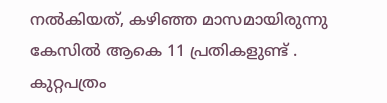നൽകിയത്, കഴിഞ്ഞ മാസമായിരുന്നു കേസിൽ ആകെ 11 പ്രതികളുണ്ട് . കുറ്റപത്രം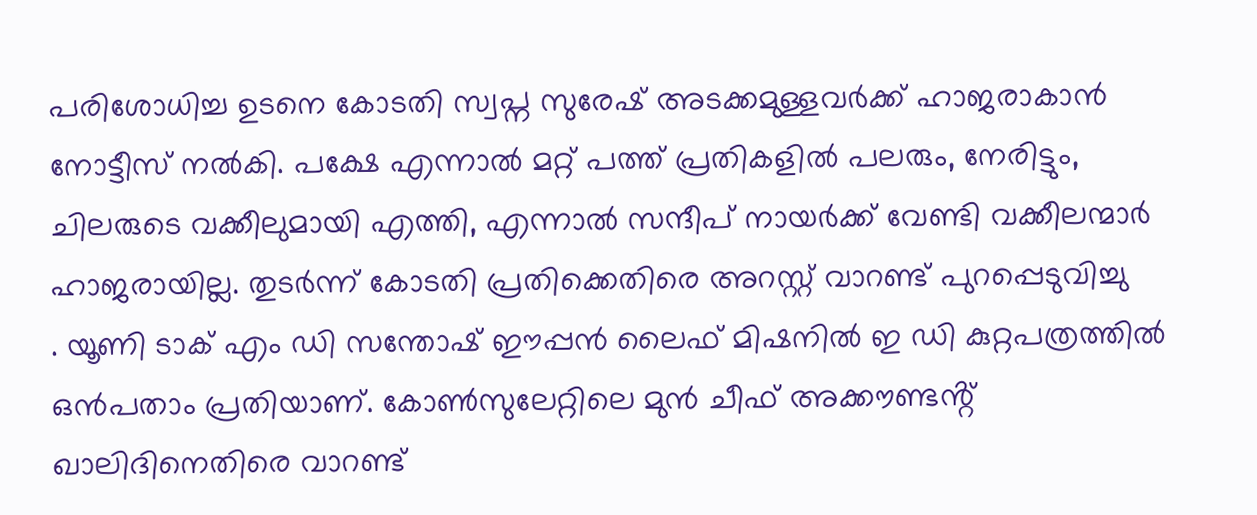പരിശോധിച്ച ഉടനെ കോടതി സ്വപ്ന സുരേഷ് അടക്കമുള്ളവർക്ക് ഹാജരാകാൻ നോട്ടീസ് നൽകി. പക്ഷേ എന്നാൽ മറ്റ് പത്ത് പ്രതികളിൽ പലരും, നേരിട്ടും, ചിലരുടെ വക്കീലുമായി എത്തി, എന്നാൽ സന്ദീപ് നായർക്ക് വേണ്ടി വക്കീലന്മാർ ഹാജരായില്ല. തുടർന്ന് കോടതി പ്രതിക്കെതിരെ അറസ്റ്റ് വാറണ്ട് പുറപ്പെടുവിച്ചു
. യൂണി ടാക് എം ഡി സന്തോഷ് ഈപ്പൻ ലൈഫ് മിഷനിൽ ഇ ഡി കുറ്റപത്രത്തിൽ ഒൻപതാം പ്രതിയാണ്. കോൺസുലേറ്റിലെ മുൻ ചീഫ് അക്കൗണ്ടൻ്റ് ഖാലിദിനെതിരെ വാറണ്ട്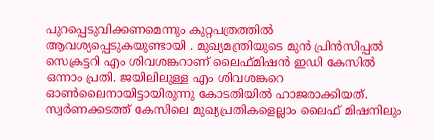പുറപ്പെടുവിക്കണമെന്നും കുറ്റപത്രത്തിൽ ആവശ്യപ്പെടുകയുണ്ടായി . മുഖ്യമന്ത്രിയുടെ മുൻ പ്രിൻസിപ്പൽ സെക്രട്ടറി എം ശിവശങ്കറാണ് ലൈഫ്മിഷൻ ഇഡി കേസിൽ ഒന്നാം പ്രതി. ജയിലിലുള്ള എം ശിവശങ്കറെ ഓൺലൈനായിട്ടായിരുന്നു കോടതിയിൽ ഹാജരാക്കിയത്. സ്വർണക്കടത്ത് കേസിലെ മുഖ്യപ്രതികളെല്ലാം ലൈഫ് മിഷനിലും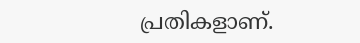പ്രതികളാണ്.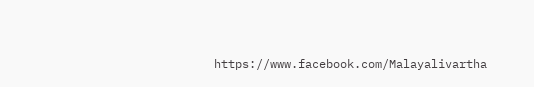https://www.facebook.com/Malayalivartha